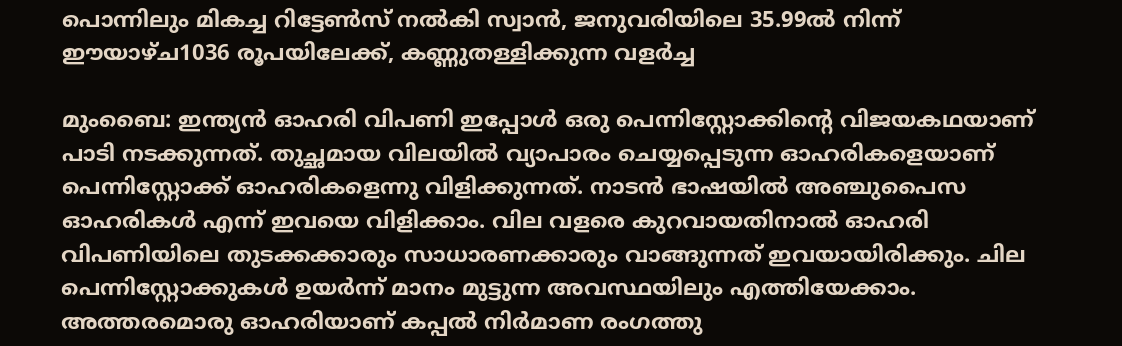പൊന്നിലും മികച്ച റിട്ടേണ്‍സ് നല്‍കി സ്വാന്‍, ജനുവരിയിലെ 35.99ല്‍ നിന്ന് ഈയാഴ്ച1036 രൂപയിലേക്ക്, കണ്ണുതള്ളിക്കുന്ന വളര്‍ച്ച

മുംബൈ: ഇന്ത്യന്‍ ഓഹരി വിപണി ഇപ്പോള്‍ ഒരു പെന്നിസ്റ്റോക്കിന്റെ വിജയകഥയാണ് പാടി നടക്കുന്നത്. തുച്ഛമായ വിലയില്‍ വ്യാപാരം ചെയ്യപ്പെടുന്ന ഓഹരികളെയാണ് പെന്നിസ്റ്റോക്ക് ഓഹരികളെന്നു വിളിക്കുന്നത്. നാടന്‍ ഭാഷയില്‍ അഞ്ചുപൈസ ഓഹരികള്‍ എന്ന് ഇവയെ വിളിക്കാം. വില വളരെ കുറവായതിനാല്‍ ഓഹരി വിപണിയിലെ തുടക്കക്കാരും സാധാരണക്കാരും വാങ്ങുന്നത് ഇവയായിരിക്കും. ചില പെന്നിസ്റ്റോക്കുകള്‍ ഉയര്‍ന്ന് മാനം മുട്ടുന്ന അവസ്ഥയിലും എത്തിയേക്കാം. അത്തരമൊരു ഓഹരിയാണ് കപ്പല്‍ നിര്‍മാണ രംഗത്തു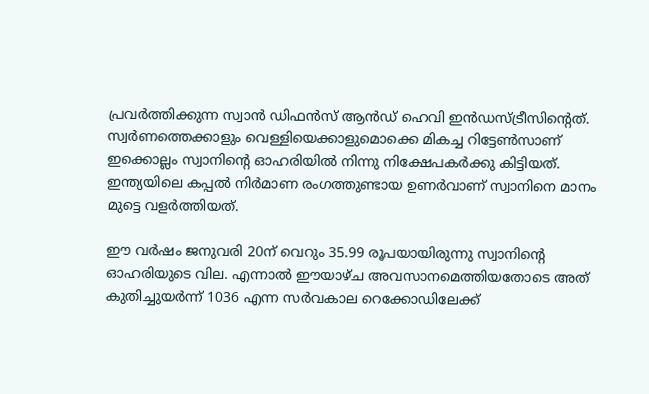പ്രവര്‍ത്തിക്കുന്ന സ്വാന്‍ ഡിഫന്‍സ് ആന്‍ഡ് ഹെവി ഇന്‍ഡസ്ട്രീസിന്റെത്. സ്വര്‍ണത്തെക്കാളും വെള്ളിയെക്കാളുമൊക്കെ മികച്ച റിട്ടേണ്‍സാണ് ഇക്കൊല്ലം സ്വാനിന്റെ ഓഹരിയില്‍ നിന്നു നിക്ഷേപകര്‍ക്കു കിട്ടിയത്. ഇന്ത്യയിലെ കപ്പല്‍ നിര്‍മാണ രംഗത്തുണ്ടായ ഉണര്‍വാണ് സ്വാനിനെ മാനം മുട്ടെ വളര്‍ത്തിയത്.

ഈ വര്‍ഷം ജനുവരി 20ന് വെറും 35.99 രൂപയായിരുന്നു സ്വാനിന്റെ ഓഹരിയുടെ വില. എന്നാല്‍ ഈയാഴ്ച അവസാനമെത്തിയതോടെ അത് കുതിച്ചുയര്‍ന്ന് 1036 എന്ന സര്‍വകാല റെക്കോഡിലേക്ക്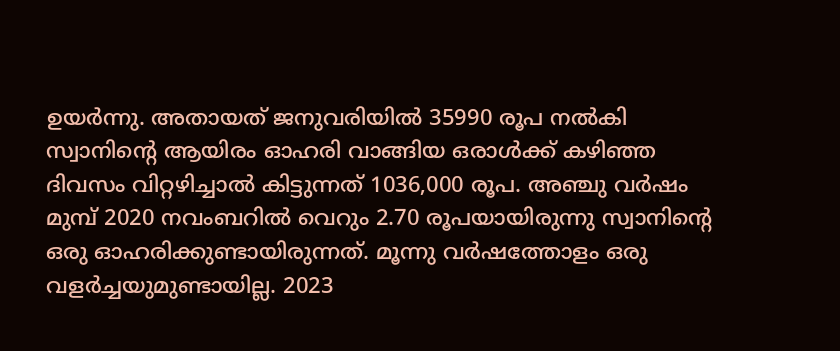ഉയര്‍ന്നു. അതായത് ജനുവരിയില്‍ 35990 രൂപ നല്‍കി സ്വാനിന്റെ ആയിരം ഓഹരി വാങ്ങിയ ഒരാള്‍ക്ക് കഴിഞ്ഞ ദിവസം വിറ്റഴിച്ചാല്‍ കിട്ടുന്നത് 1036,000 രൂപ. അഞ്ചു വര്‍ഷം മുമ്പ് 2020 നവംബറില്‍ വെറും 2.70 രൂപയായിരുന്നു സ്വാനിന്റെ ഒരു ഓഹരിക്കുണ്ടായിരുന്നത്. മൂന്നു വര്‍ഷത്തോളം ഒരു വളര്‍ച്ചയുമുണ്ടായില്ല. 2023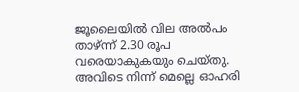ജൂലൈയില്‍ വില അല്‍പം താഴ്ന്ന് 2.30 രൂപ വരെയാകുകയും ചെയ്തു. അവിടെ നിന്ന് മെല്ലെ ഓഹരി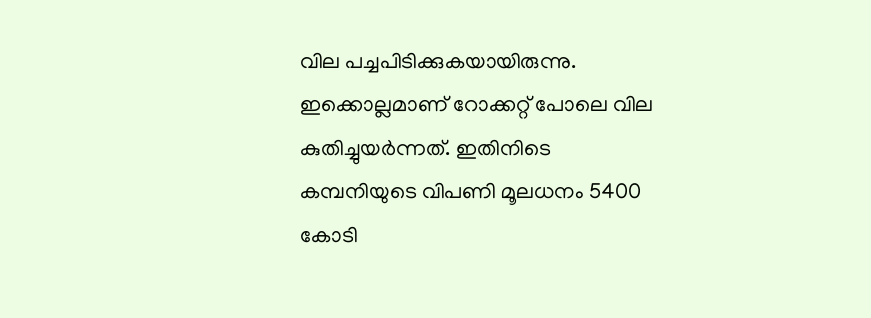വില പച്ചപിടിക്കുകയായിരുന്നു. ഇക്കൊല്ലമാണ് റോക്കറ്റ് പോലെ വില കുതിച്ചുയര്‍ന്നത്. ഇതിനിടെ കമ്പനിയുടെ വിപണി മൂലധനം 5400 കോടി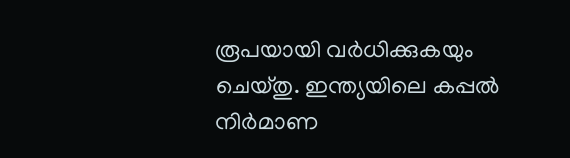രൂപയായി വര്‍ധിക്കുകയും ചെയ്തു. ഇന്ത്യയിലെ കപ്പല്‍ നിര്‍മാണ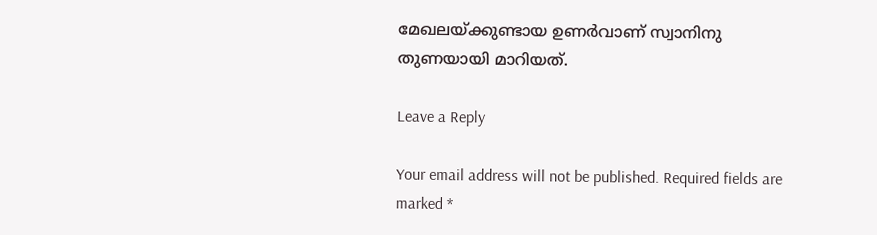മേഖലയ്ക്കുണ്ടായ ഉണര്‍വാണ് സ്വാനിനു തുണയായി മാറിയത്.

Leave a Reply

Your email address will not be published. Required fields are marked *